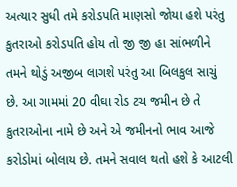અત્યાર સુધી તમે કરોડપતિ માણસો જોયા હશે પરંતુ કુતરાઓ કરોડપતિ હોય તો જી જી હા સાંભળીને તમને થોડું અજીબ લાગશે પરંતુ આ બિલકુલ સાચું છે. આ ગામમાં 20 વીઘા રોડ ટચ જમીન છે તે કુતરાઓના નામે છે અને એ જમીનનો ભાવ આજે કરોડોમાં બોલાય છે. તમને સવાલ થતો હશે કે આટલી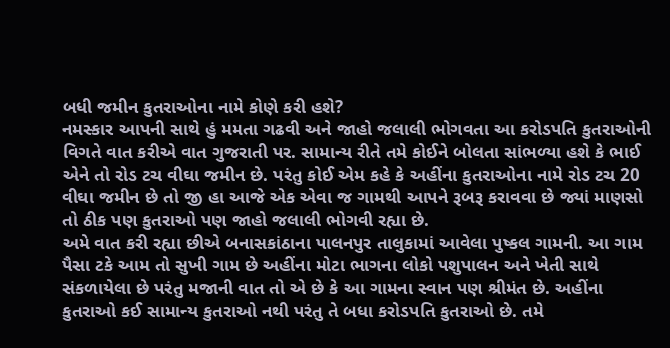બધી જમીન કુતરાઓના નામે કોણે કરી હશે?
નમસ્કાર આપની સાથે હું મમતા ગઢવી અને જાહો જલાલી ભોગવતા આ કરોડપતિ કુતરાઓની વિગતે વાત કરીએ વાત ગુજરાતી પર. સામાન્ય રીતે તમે કોઈને બોલતા સાંભળ્યા હશે કે ભાઈ એને તો રોડ ટચ વીઘા જમીન છે. પરંતુ કોઈ એમ કહે કે અહીંના કુતરાઓના નામે રોડ ટચ 20 વીઘા જમીન છે તો જી હા આજે એક એવા જ ગામથી આપને રૂબરૂ કરાવવા છે જ્યાં માણસો તો ઠીક પણ કુતરાઓ પણ જાહો જલાલી ભોગવી રહ્યા છે.
અમે વાત કરી રહ્યા છીએ બનાસકાંઠાના પાલનપુર તાલુકામાં આવેલા પુષ્કલ ગામની. આ ગામ પૈસા ટકે આમ તો સુખી ગામ છે અહીંના મોટા ભાગના લોકો પશુપાલન અને ખેતી સાથે સંકળાયેલા છે પરંતુ મજાની વાત તો એ છે કે આ ગામના સ્વાન પણ શ્રીમંત છે. અહીંના કુતરાઓ કઈ સામાન્ય કુતરાઓ નથી પરંતુ તે બધા કરોડપતિ કુતરાઓ છે. તમે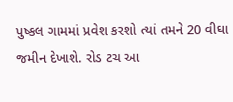પુષ્કલ ગામમાં પ્રવેશ કરશો ત્યાં તમને 20 વીઘા જમીન દેખાશે. રોડ ટચ આ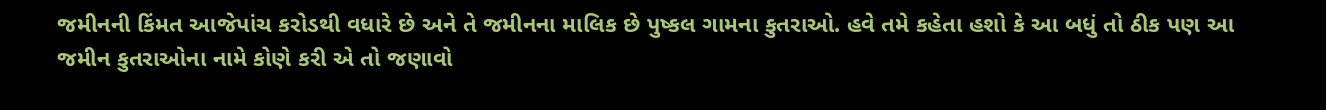જમીનની કિંમત આજેપાંચ કરોડથી વધારે છે અને તે જમીનના માલિક છે પુષ્કલ ગામના કુતરાઓ. હવે તમે કહેતા હશો કે આ બધું તો ઠીક પણ આ જમીન કુતરાઓના નામે કોણે કરી એ તો જણાવો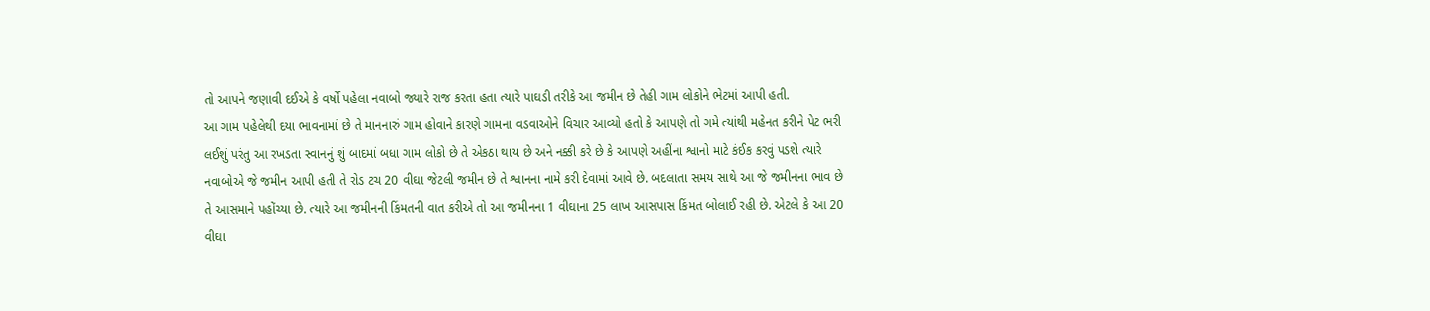તો આપને જણાવી દઈએ કે વર્ષો પહેલા નવાબો જ્યારે રાજ કરતા હતા ત્યારે પાઘડી તરીકે આ જમીન છે તેહી ગામ લોકોને ભેટમાં આપી હતી.
આ ગામ પહેલેથી દયા ભાવનામાં છે તે માનનારું ગામ હોવાને કારણે ગામના વડવાઓને વિચાર આવ્યો હતો કે આપણે તો ગમે ત્યાંથી મહેનત કરીને પેટ ભરી લઈશું પરંતુ આ રખડતા સ્વાનનું શું બાદમાં બધા ગામ લોકો છે તે એકઠા થાય છે અને નક્કી કરે છે કે આપણે અહીંના શ્વાનો માટે કંઈક કરવું પડશે ત્યારે નવાબોએ જે જમીન આપી હતી તે રોડ ટચ 20 વીઘા જેટલી જમીન છે તે શ્વાનના નામે કરી દેવામાં આવે છે. બદલાતા સમય સાથે આ જે જમીનના ભાવ છે તે આસમાને પહોંચ્યા છે. ત્યારે આ જમીનની કિંમતની વાત કરીએ તો આ જમીનના 1 વીઘાના 25 લાખ આસપાસ કિંમત બોલાઈ રહી છે. એટલે કે આ 20 વીઘા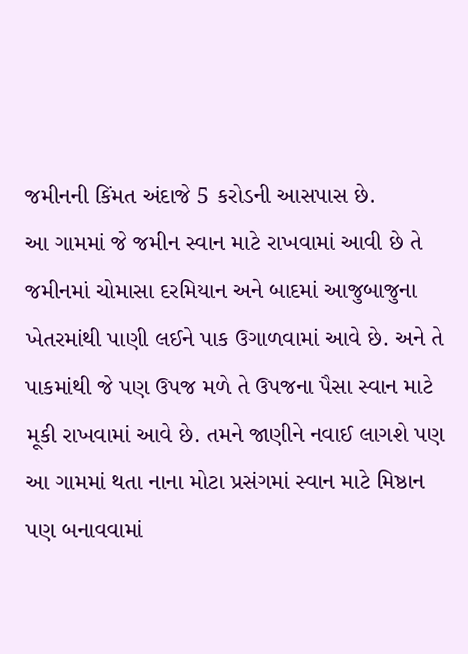જમીનની કિંમત અંદાજે 5 કરોડની આસપાસ છે.
આ ગામમાં જે જમીન સ્વાન માટે રાખવામાં આવી છે તે જમીનમાં ચોમાસા દરમિયાન અને બાદમાં આજુબાજુના ખેતરમાંથી પાણી લઈને પાક ઉગાળવામાં આવે છે. અને તે પાકમાંથી જે પણ ઉપજ મળે તે ઉપજના પૈસા સ્વાન માટે મૂકી રાખવામાં આવે છે. તમને જાણીને નવાઈ લાગશે પણ આ ગામમાં થતા નાના મોટા પ્રસંગમાં સ્વાન માટે મિષ્ઠાન પણ બનાવવામાં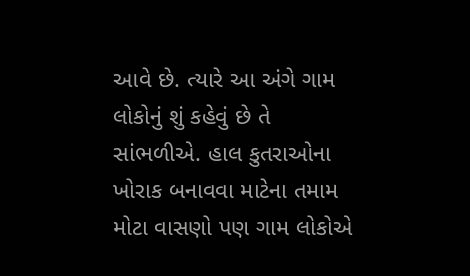આવે છે. ત્યારે આ અંગે ગામ લોકોનું શું કહેવું છે તે સાંભળીએ. હાલ કુતરાઓના ખોરાક બનાવવા માટેના તમામ મોટા વાસણો પણ ગામ લોકોએ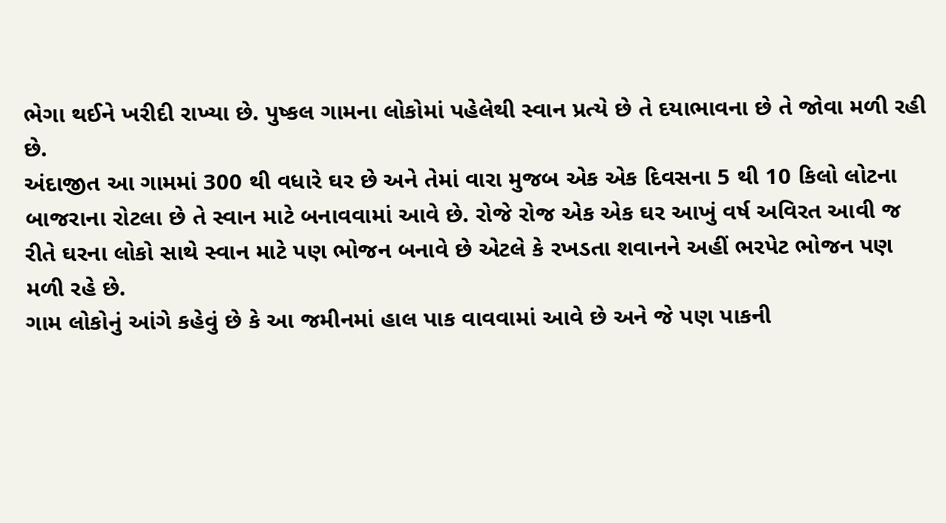ભેગા થઈને ખરીદી રાખ્યા છે. પુષ્કલ ગામના લોકોમાં પહેલેથી સ્વાન પ્રત્યે છે તે દયાભાવના છે તે જોવા મળી રહી છે.
અંદાજીત આ ગામમાં 300 થી વધારે ઘર છે અને તેમાં વારા મુજબ એક એક દિવસના 5 થી 10 કિલો લોટના બાજરાના રોટલા છે તે સ્વાન માટે બનાવવામાં આવે છે. રોજે રોજ એક એક ઘર આખું વર્ષ અવિરત આવી જ રીતે ઘરના લોકો સાથે સ્વાન માટે પણ ભોજન બનાવે છે એટલે કે રખડતા શવાનને અહીં ભરપેટ ભોજન પણ મળી રહે છે.
ગામ લોકોનું આંગે કહેવું છે કે આ જમીનમાં હાલ પાક વાવવામાં આવે છે અને જે પણ પાકની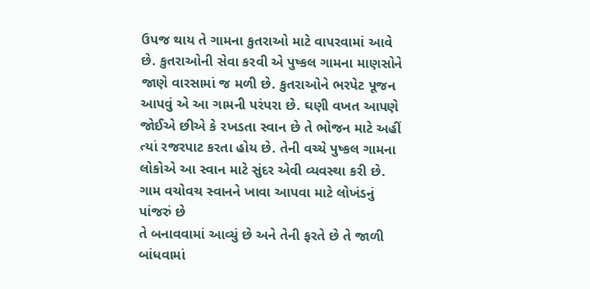ઉપજ થાય તે ગામના કુતરાઓ માટે વાપરવામાં આવે છે. કુતરાઓની સેવા કરવી એ પુષ્કલ ગામના માણસોને જાણે વારસામાં જ મળી છે. કુતરાઓને ભરપેટ પૂજન આપવું એ આ ગામની પરંપરા છે. ઘણી વખત આપણે જોઈએ છીએ કે રખડતા સ્વાન છે તે ભોજન માટે અહીં ત્યાં રજરપાટ કરતા હોય છે. તેની વચ્ચે પુષ્કલ ગામના લોકોએ આ સ્વાન માટે સુંદર એવી વ્યવસ્થા કરી છે. ગામ વચોવચ સ્વાનને ખાવા આપવા માટે લોખંડનું પાંજરું છે
તે બનાવવામાં આવ્યું છે અને તેની ફરતે છે તે જાળી બાંધવામાં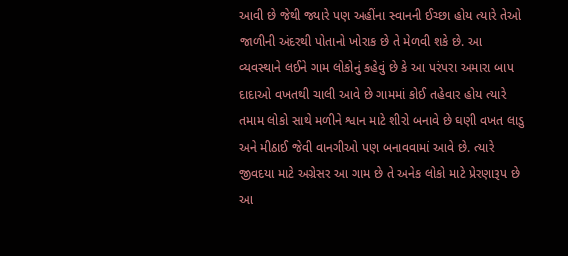આવી છે જેથી જ્યારે પણ અહીંના સ્વાનની ઈચ્છા હોય ત્યારે તેઓ જાળીની અંદરથી પોતાનો ખોરાક છે તે મેળવી શકે છે. આ વ્યવસ્થાને લઈને ગામ લોકોનું કહેવું છે કે આ પરંપરા અમારા બાપ દાદાઓ વખતથી ચાલી આવે છે ગામમાં કોઈ તહેવાર હોય ત્યારે તમામ લોકો સાથે મળીને શ્વાન માટે શીરો બનાવે છે ઘણી વખત લાડુ અને મીઠાઈ જેવી વાનગીઓ પણ બનાવવામાં આવે છે. ત્યારે જીવદયા માટે અગ્રેસર આ ગામ છે તે અનેક લોકો માટે પ્રેરણારૂપ છે આ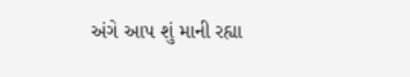અંગે આપ શું માની રહ્યા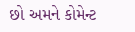છો અમને કોમેન્ટ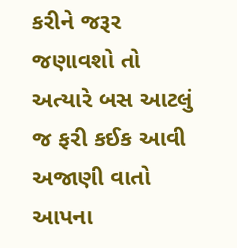કરીને જરૂર જણાવશો તો અત્યારે બસ આટલું જ ફરી કઈક આવી અજાણી વાતો આપના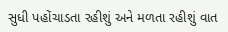સુધી પહોંચાડતા રહીશું અને મળતા રહીશું વાત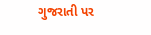ગુજરાતી પર